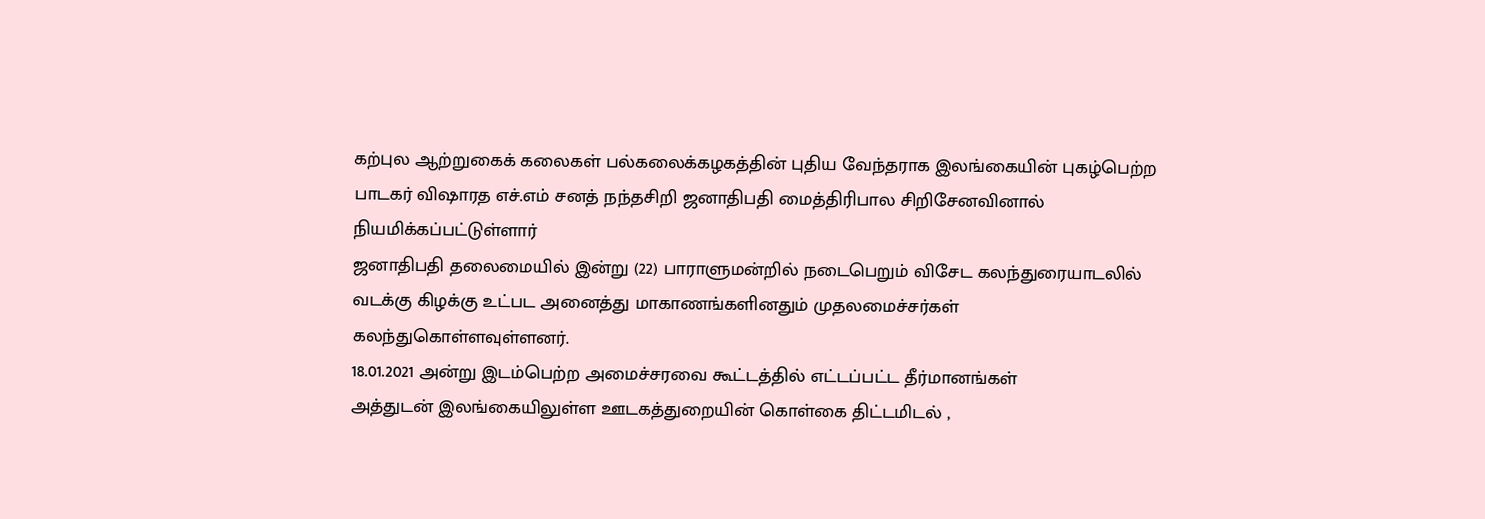கற்புல ஆற்றுகைக் கலைகள் பல்கலைக்கழகத்தின் புதிய வேந்தராக இலங்கையின் புகழ்பெற்ற பாடகர் விஷாரத எச்.எம் சனத் நந்தசிறி ஜனாதிபதி மைத்திரிபால சிறிசேனவினால் நியமிக்கப்பட்டுள்ளார்
ஜனாதிபதி தலைமையில் இன்று (22) பாராளுமன்றில் நடைபெறும் விசேட கலந்துரையாடலில் வடக்கு கிழக்கு உட்பட அனைத்து மாகாணங்களினதும் முதலமைச்சர்கள் கலந்துகொள்ளவுள்ளனர்.
18.01.2021 அன்று இடம்பெற்ற அமைச்சரவை கூட்டத்தில் எட்டப்பட்ட தீர்மானங்கள்
அத்துடன் இலங்கையிலுள்ள ஊடகத்துறையின் கொள்கை திட்டமிடல் ,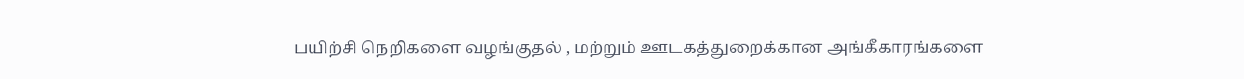பயிற்சி நெறிகளை வழங்குதல் , மற்றும் ஊடகத்துறைக்கான அங்கீகாரங்களை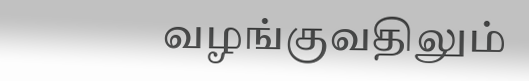வழங்குவதிலும்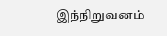இந்நிறுவனம்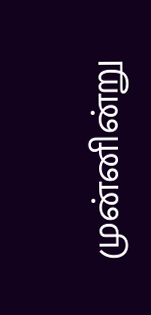முன்னின்று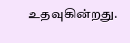உதவுகின்றது.